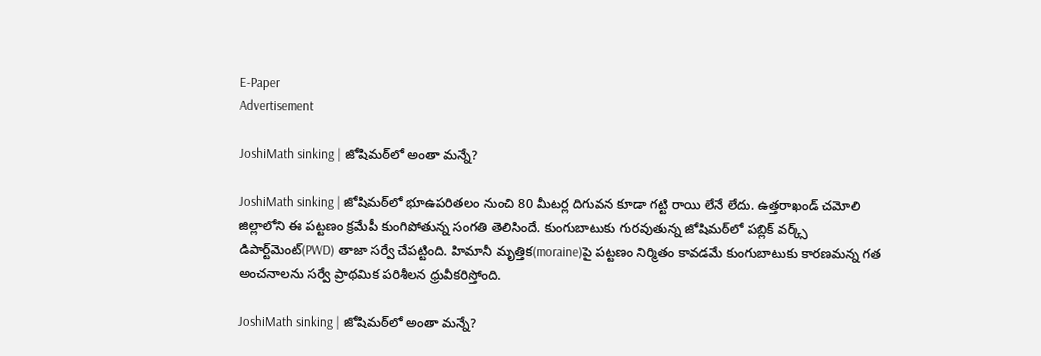E-Paper
Advertisement

JoshiMath sinking | జోషిమఠ్‌లో అంతా మన్నే?

JoshiMath sinking | జోషిమఠ్‌లో భూఉపరితలం నుంచి 80 మీటర్ల దిగువన కూడా గట్టి రాయి లేనే లేదు. ఉత్తరాఖండ్ చమోలి జిల్లాలోని ఈ పట్టణం క్రమేపీ కుంగిపోతున్న సంగతి తెలిసిందే. కుంగుబాటుకు గురవుతున్న జోషిమఠ్‌లో పబ్లిక్ వర్క్స్ డిపార్ట్‌మెంట్(PWD) తాజా సర్వే చేపట్టింది. హిమానీ మృత్తిక(moraine)పై పట్టణం నిర్మితం కావడమే కుంగుబాటుకు కారణమన్న గత అంచనాలను సర్వే ప్రాథమిక పరిశీలన ధ్రువీకరిస్తోంది.

JoshiMath sinking | జోషిమఠ్‌లో అంతా మన్నే?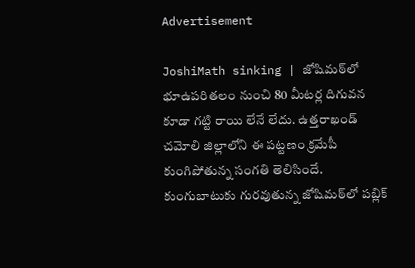Advertisement

JoshiMath sinking | జోషిమఠ్‌లో భూఉపరితలం నుంచి 80 మీటర్ల దిగువన కూడా గట్టి రాయి లేనే లేదు. ఉత్తరాఖండ్ చమోలి జిల్లాలోని ఈ పట్టణం క్రమేపీ కుంగిపోతున్న సంగతి తెలిసిందే. కుంగుబాటుకు గురవుతున్న జోషిమఠ్‌లో పబ్లిక్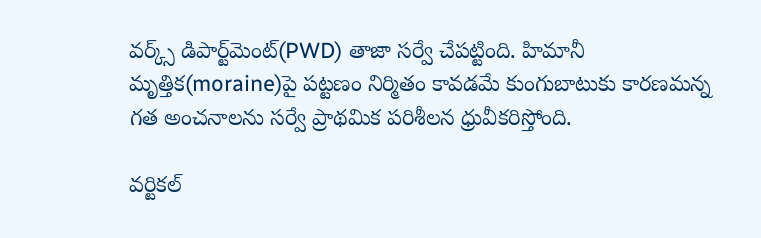వర్క్స్ డిపార్ట్‌మెంట్(PWD) తాజా సర్వే చేపట్టింది. హిమానీ మృత్తిక(moraine)పై పట్టణం నిర్మితం కావడమే కుంగుబాటుకు కారణమన్న గత అంచనాలను సర్వే ప్రాథమిక పరిశీలన ధ్రువీకరిస్తోంది.

వర్టికల్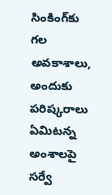సింకింగ్‌కు గల అవకాశాలు, అందుకు పరిష్కరాలు ఏమిటన్న అంశాలపై సర్వే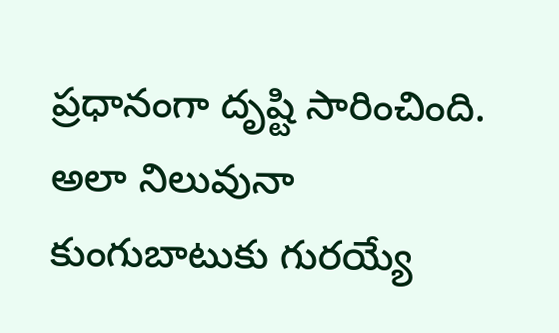ప్రధానంగా దృష్టి సారించింది. అలా నిలువునా కుంగుబాటుకు గురయ్యే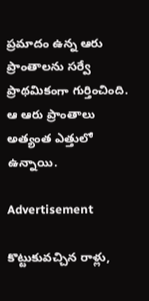ప్రమాదం ఉన్న ఆరు ప్రాంతాలను సర్వే ప్రాథమికంగా గుర్తించింది. ఆ ఆరు ప్రాంతాలు అత్యంత ఎత్తులో ఉన్నాయి.

Advertisement

కొట్టుకువచ్చిన రాళ్లు,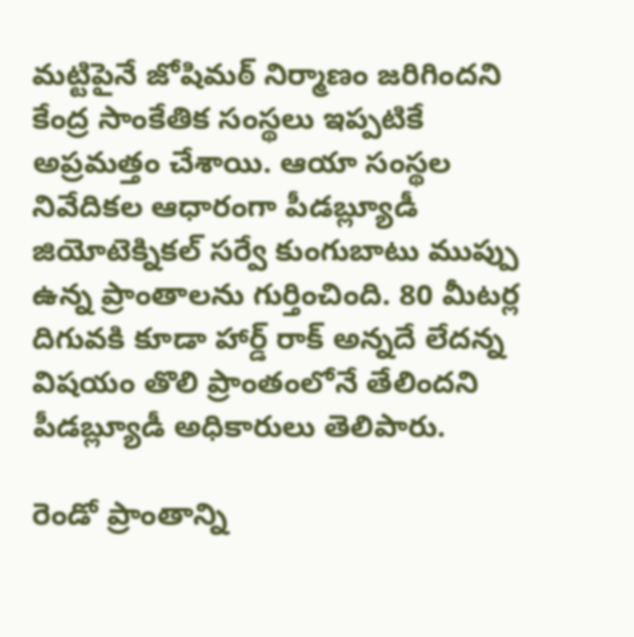మట్టిపైనే జోషిమఠ్ నిర్మాణం జరిగిందని కేంద్ర సాంకేతిక సంస్థలు ఇప్పటికే అప్రమత్తం చేశాయి. ఆయా సంస్థల నివేదికల ఆధారంగా పీడబ్ల్యూడీ జియోటెక్నికల్ సర్వే కుంగుబాటు ముప్పు ఉన్న ప్రాంతాలను గుర్తించింది. 80 మీటర్ల దిగువకి కూడా హార్డ్ రాక్ అన్నదే లేదన్న విషయం తొలి ప్రాంతంలోనే తేలిందని పీడబ్ల్యూడీ అధికారులు తెలిపారు.

రెండో ప్రాంతాన్ని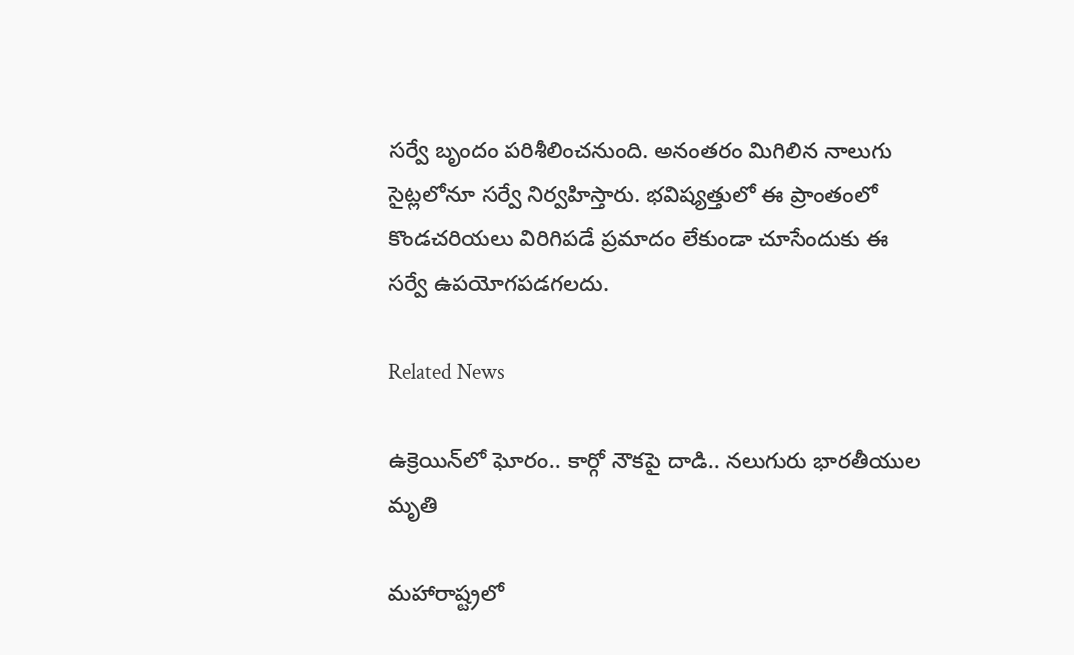సర్వే బృందం పరిశీలించనుంది. అనంతరం మిగిలిన నాలుగు సైట్లలోనూ సర్వే నిర్వహిస్తారు. భవిష్యత్తులో ఈ ప్రాంతంలో కొండచరియలు విరిగిపడే ప్రమాదం లేకుండా చూసేందుకు ఈ సర్వే ఉపయోగపడగలదు.

Related News

ఉక్రెయిన్‌లో ఘోరం.. కార్గో నౌకపై దాడి.. నలుగురు భారతీయుల మృతి

మహారాష్ట్రలో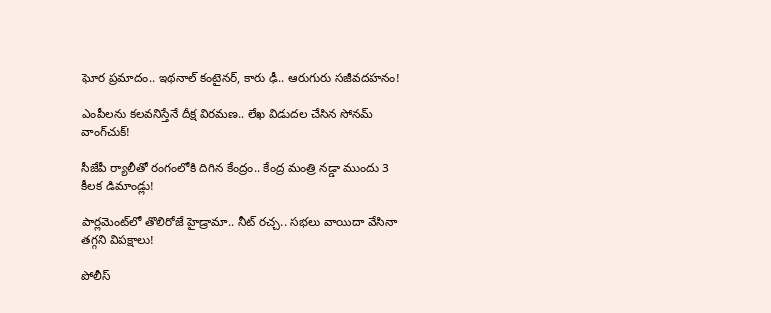ఘోర ప్రమాదం.. ఇథనాల్ కంటైనర్, కారు ఢీ.. ఆరుగురు సజీవదహనం!

ఎంపీలను కలవనిస్తేనే దీక్ష విరమణ.. లేఖ విడుదల చేసిన సోనమ్ వాంగ్‌చుక్!

సీజేపీ ర్యాలీతో రంగంలోకి దిగిన కేంద్రం.. కేంద్ర మంత్రి నడ్డా ముందు 3 కీలక డిమాండ్లు!

పార్లమెంట్‌లో తొలిరోజే హైడ్రామా.. నీట్ రచ్చ.. సభలు వాయిదా వేసినా తగ్గని విపక్షాలు!

పోలీస్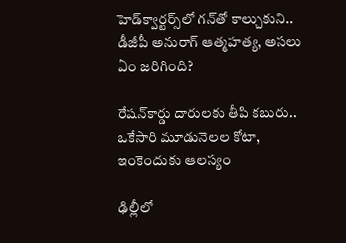హెడ్‌క్వార్టర్స్‌లో గన్‌తో కాల్చుకుని.. డీజీపీ అనురాగ్‌ ఆత్మహత్య, అసలు ఏం జరిగింది?

రేషన్‌కార్డు దారులకు తీపి కబురు.. ఒకేసారి మూడునెలల కోటా, ఇంకెందుకు ఆలస్యం

ఢిల్లీలో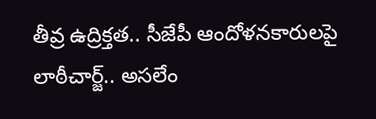తీవ్ర ఉద్రిక్తత.. సీజేపీ ఆందోళనకారులపై లాఠీచార్జ్.. అసలేం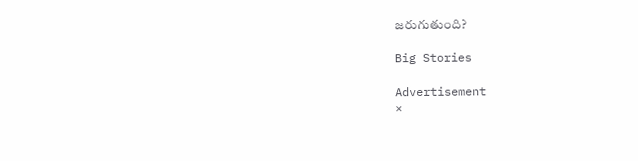జరుగుతుంది?

Big Stories

Advertisement
×